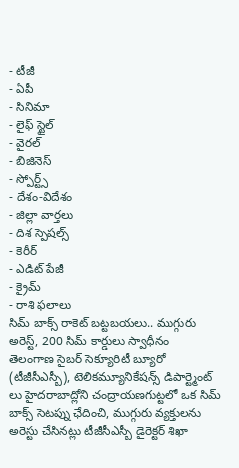- టీజీ
- ఏపీ
- సినిమా
- లైఫ్ స్టైల్
- వైరల్
- బిజినెస్
- స్పోర్ట్స్
- దేశం-విదేశం
- జిల్లా వార్తలు
- దిశ స్పెషల్స్
- కెరీర్
- ఎడిట్ పేజీ
- క్రైమ్
- రాశి ఫలాలు
సిమ్ బాక్స్ రాకెట్ బట్టబయలు.. ముగ్గురు అరెస్ట్, 200 సిమ్ కార్డులు స్వాధీనం
తెలంగాణ సైబర్ సెక్యూరిటీ బ్యూరో (టీజీసీఎస్బీ), టెలికమ్యూనికేషన్స్ డిపార్ట్మెంట్ లు హైదరాబాద్లోని చంద్రాయణగుట్టలో ఒక సిమ్ బాక్స్ సెటప్ను ఛేదించి, ముగ్గురు వ్యక్తులను అరెస్టు చేసినట్లు టీజీసీఎస్బీ డైరెక్టర్ శిఖా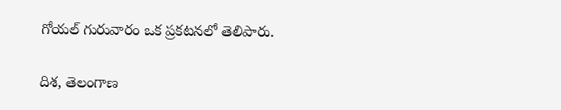గోయల్ గురువారం ఒక ప్రకటనలో తెలిపారు.

దిశ, తెలంగాణ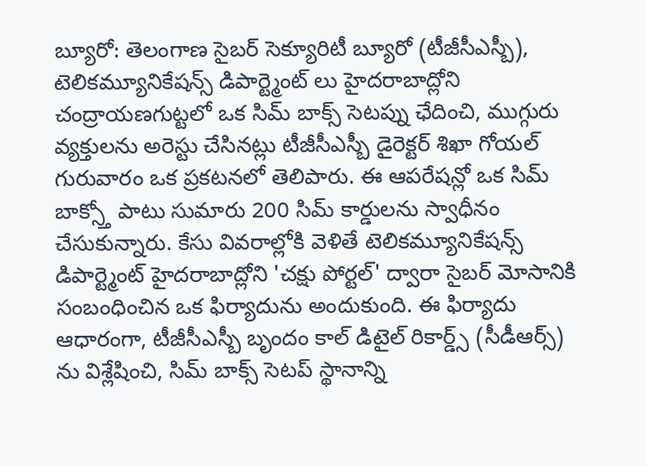బ్యూరో: తెలంగాణ సైబర్ సెక్యూరిటీ బ్యూరో (టీజీసీఎస్బీ), టెలికమ్యూనికేషన్స్ డిపార్ట్మెంట్ లు హైదరాబాద్లోని చంద్రాయణగుట్టలో ఒక సిమ్ బాక్స్ సెటప్ను ఛేదించి, ముగ్గురు వ్యక్తులను అరెస్టు చేసినట్లు టీజీసీఎస్బీ డైరెక్టర్ శిఖా గోయల్ గురువారం ఒక ప్రకటనలో తెలిపారు. ఈ ఆపరేషన్లో ఒక సిమ్ బాక్స్తో పాటు సుమారు 200 సిమ్ కార్డులను స్వాధీనం చేసుకున్నారు. కేసు వివరాల్లోకి వెళితే టెలికమ్యూనికేషన్స్ డిపార్ట్మెంట్ హైదరాబాద్లోని 'చక్షు పోర్టల్' ద్వారా సైబర్ మోసానికి సంబంధించిన ఒక ఫిర్యాదును అందుకుంది. ఈ ఫిర్యాదు ఆధారంగా, టీజీసీఎస్బీ బృందం కాల్ డిటైల్ రికార్డ్స్ (సీడీఆర్స్) ను విశ్లేషించి, సిమ్ బాక్స్ సెటప్ స్థానాన్ని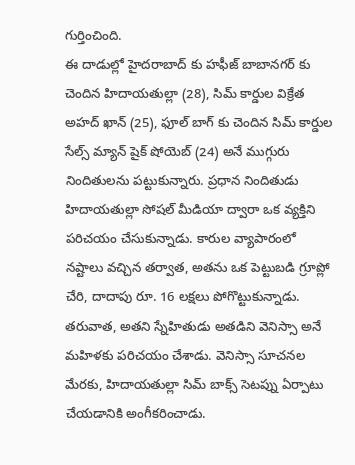గుర్తించింది.
ఈ దాడుల్లో హైదరాబాద్ కు హఫీజ్ బాబానగర్ కు చెందిన హిదాయతుల్లా (28), సిమ్ కార్డుల విక్రేత అహద్ ఖాన్ (25), ఫూల్ బాగ్ కు చెందిన సిమ్ కార్డుల సేల్స్ మ్యాన్ షైక్ షోయెబ్ (24) అనే ముగ్గురు నిందితులను పట్టుకున్నారు. ప్రధాన నిందితుడు హిదాయతుల్లా సోషల్ మీడియా ద్వారా ఒక వ్యక్తిని పరిచయం చేసుకున్నాడు. కారుల వ్యాపారంలో నష్టాలు వచ్చిన తర్వాత, అతను ఒక పెట్టుబడి గ్రూప్లో చేరి, దాదాపు రూ. 16 లక్షలు పోగొట్టుకున్నాడు. తరువాత, అతని స్నేహితుడు అతడిని వెనిస్సా అనే మహిళకు పరిచయం చేశాడు. వెనిస్సా సూచనల మేరకు, హిదాయతుల్లా సిమ్ బాక్స్ సెటప్ను ఏర్పాటు చేయడానికి అంగీకరించాడు.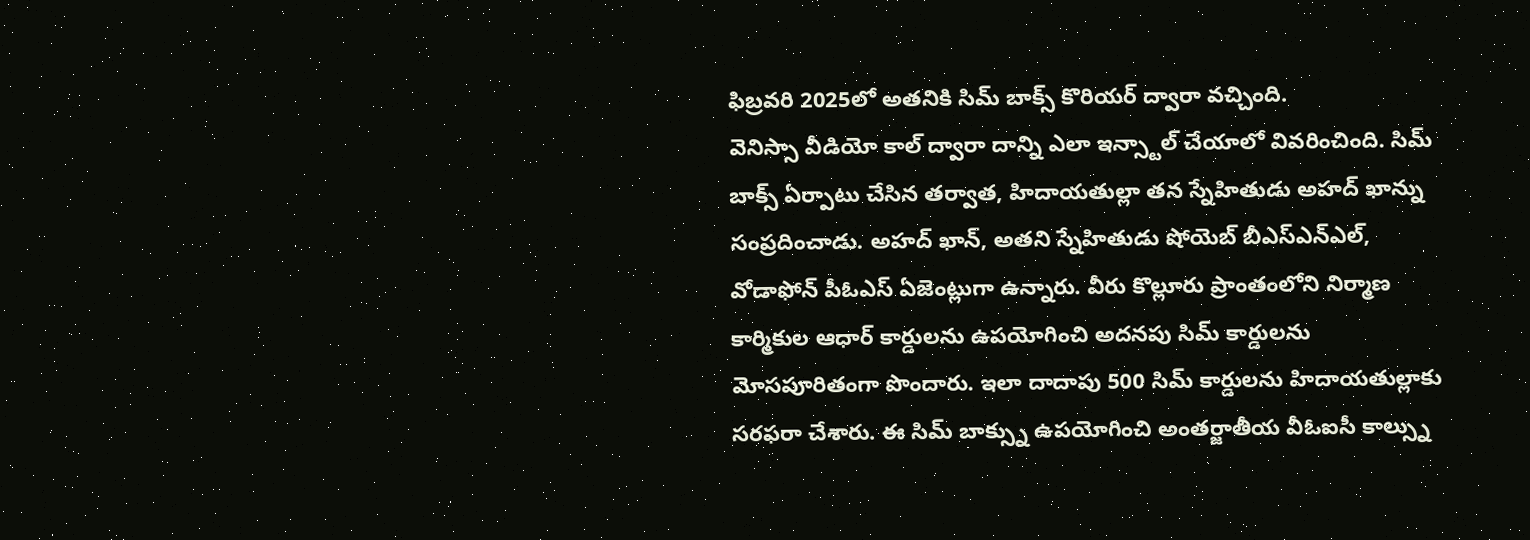ఫిబ్రవరి 2025లో అతనికి సిమ్ బాక్స్ కొరియర్ ద్వారా వచ్చింది.
వెనిస్సా వీడియో కాల్ ద్వారా దాన్ని ఎలా ఇన్స్టాల్ చేయాలో వివరించింది. సిమ్ బాక్స్ ఏర్పాటు చేసిన తర్వాత, హిదాయతుల్లా తన స్నేహితుడు అహద్ ఖాన్ను సంప్రదించాడు. అహద్ ఖాన్, అతని స్నేహితుడు షోయెబ్ బీఎస్ఎన్ఎల్, వోడాఫోన్ పీఓఎస్ ఏజెంట్లుగా ఉన్నారు. వీరు కొల్లూరు ప్రాంతంలోని నిర్మాణ కార్మికుల ఆధార్ కార్డులను ఉపయోగించి అదనపు సిమ్ కార్డులను మోసపూరితంగా పొందారు. ఇలా దాదాపు 500 సిమ్ కార్డులను హిదాయతుల్లాకు సరఫరా చేశారు. ఈ సిమ్ బాక్స్ను ఉపయోగించి అంతర్జాతీయ వీఓఐసీ కాల్స్ను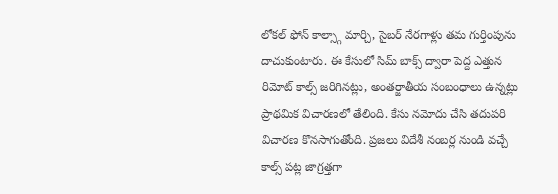లోకల్ ఫోన్ కాల్స్గా మార్చి, సైబర్ నేరగాళ్లు తమ గుర్తింపును దాచుకుంటారు. ఈ కేసులో సిమ్ బాక్స్ ద్వారా పెద్ద ఎత్తున రిమోట్ కాల్స్ జరిగినట్లు, అంతర్జాతీయ సంబంధాలు ఉన్నట్లు ప్రాథమిక విచారణలో తేలింది. కేసు నమోదు చేసి తదుపరి విచారణ కొనసాగుతోంది. ప్రజలు విదేశీ నంబర్ల నుండి వచ్చే కాల్స్ పట్ల జాగ్రత్తగా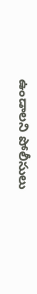ఉండాలని పోలీసులు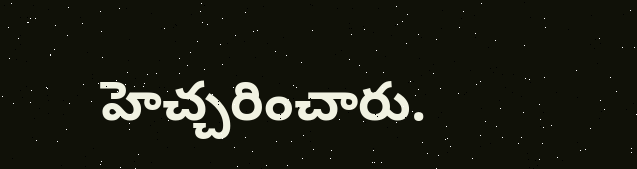హెచ్చరించారు.